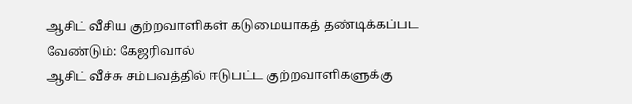ஆசிட் வீசிய குற்றவாளிகள் கடுமையாகத் தண்டிக்கப்பட வேண்டும்: கேஜரிவால்
ஆசிட் வீச்சு சம்பவத்தில் ஈடுபட்ட குற்றவாளிகளுக்கு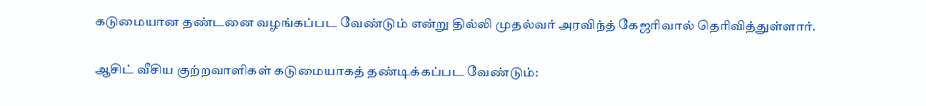கடுமையான தண்டனை வழங்கப்பட வேண்டும் என்று தில்லி முதல்வர் அரவிந்த் கேஜரிவால் தெரிவித்துள்ளார்.

ஆசிட் வீசிய குற்றவாளிகள் கடுமையாகத் தண்டிக்கப்பட வேண்டும்: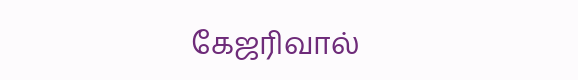கேஜரிவால்